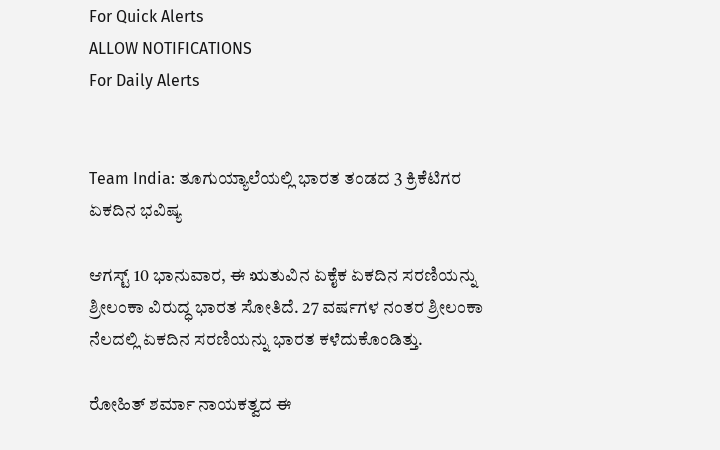For Quick Alerts
ALLOW NOTIFICATIONS
For Daily Alerts


Team India: ತೂಗುಯ್ಯಾಲೆಯಲ್ಲಿ ಭಾರತ ತಂಡದ 3 ಕ್ರಿಕೆಟಿಗರ ಏಕದಿನ ಭವಿಷ್ಯ

ಆಗಸ್ಟ್ 10 ಭಾನುವಾರ, ಈ ಋತುವಿನ ಏಕೈಕ ಏಕದಿನ ಸರಣಿಯನ್ನು ಶ್ರೀಲಂಕಾ ವಿರುದ್ಧ ಭಾರತ ಸೋತಿದೆ. 27 ವರ್ಷಗಳ ನಂತರ ಶ್ರೀಲಂಕಾ ನೆಲದಲ್ಲಿ ಏಕದಿನ ಸರಣಿಯನ್ನು ಭಾರತ ಕಳೆದುಕೊಂಡಿತ್ತು.

ರೋಹಿತ್ ಶರ್ಮಾ ನಾಯಕತ್ವದ ಈ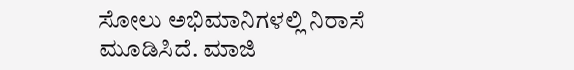ಸೋಲು ಅಭಿಮಾನಿಗಳಲ್ಲಿ ನಿರಾಸೆ ಮೂಡಿಸಿದೆ. ಮಾಜಿ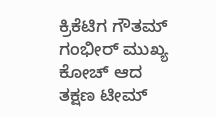ಕ್ರಿಕೆಟಿಗ ಗೌತಮ್ ಗಂಭೀರ್ ಮುಖ್ಯ ಕೋಚ್ ಆದ ತಕ್ಷಣ ಟೀಮ್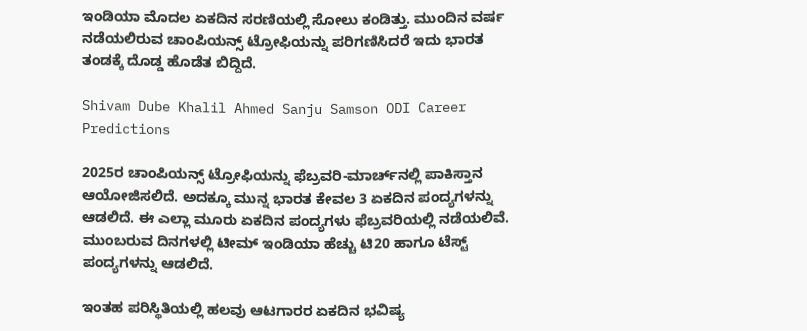ಇಂಡಿಯಾ ಮೊದಲ ಏಕದಿನ ಸರಣಿಯಲ್ಲಿ ಸೋಲು ಕಂಡಿತ್ತು. ಮುಂದಿನ ವರ್ಷ ನಡೆಯಲಿರುವ ಚಾಂಪಿಯನ್ಸ್ ಟ್ರೋಫಿಯನ್ನು ಪರಿಗಣಿಸಿದರೆ ಇದು ಭಾರತ ತಂಡಕ್ಕೆ ದೊಡ್ಡ ಹೊಡೆತ ಬಿದ್ದಿದೆ.

Shivam Dube Khalil Ahmed Sanju Samson ODI Career Predictions

2025ರ ಚಾಂಪಿಯನ್ಸ್ ಟ್ರೋಫಿಯನ್ನು ಫೆಬ್ರವರಿ-ಮಾರ್ಚ್‌ನಲ್ಲಿ ಪಾಕಿಸ್ತಾನ ಆಯೋಜಿಸಲಿದೆ. ಅದಕ್ಕೂ ಮುನ್ನ ಭಾರತ ಕೇವಲ 3 ಏಕದಿನ ಪಂದ್ಯಗಳನ್ನು ಆಡಲಿದೆ. ಈ ಎಲ್ಲಾ ಮೂರು ಏಕದಿನ ಪಂದ್ಯಗಳು ಫೆಬ್ರವರಿಯಲ್ಲಿ ನಡೆಯಲಿವೆ. ಮುಂಬರುವ ದಿನಗಳಲ್ಲಿ ಟೀಮ್ ಇಂಡಿಯಾ ಹೆಚ್ಚು ಟಿ20 ಹಾಗೂ ಟೆಸ್ಟ್ ಪಂದ್ಯಗಳನ್ನು ಆಡಲಿದೆ.

ಇಂತಹ ಪರಿಸ್ಥಿತಿಯಲ್ಲಿ ಹಲವು ಆಟಗಾರರ ಏಕದಿನ ಭವಿಷ್ಯ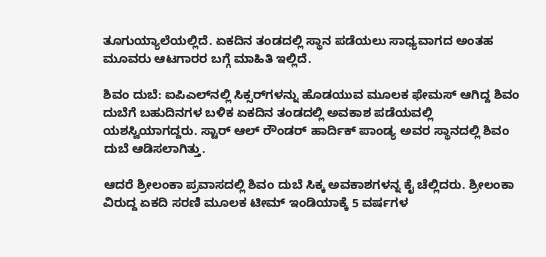ತೂಗುಯ್ಯಾಲೆಯಲ್ಲಿದೆ. ಏಕದಿನ ತಂಡದಲ್ಲಿ ಸ್ಥಾನ ಪಡೆಯಲು ಸಾಧ್ಯವಾಗದ ಅಂತಹ ಮೂವರು ಆಟಗಾರರ ಬಗ್ಗೆ ಮಾಹಿತಿ ಇಲ್ಲಿದೆ.

ಶಿವಂ ದುಬೆ: ಐಪಿಎಲ್‌ನಲ್ಲಿ ಸಿಕ್ಸರ್‌ಗಳನ್ನು ಹೊಡಯುವ ಮೂಲಕ ಫೇಮಸ್ ಆಗಿದ್ದ ಶಿವಂ ದುಬೆಗೆ ಬಹುದಿನಗಳ ಬಳಿಕ ಏಕದಿನ ತಂಡದಲ್ಲಿ ಅವಕಾಶ ಪಡೆಯವಲ್ಲಿ ಯಶಸ್ವಿಯಾಗದ್ದರು. ಸ್ಟಾರ್ ಆಲ್ ರೌಂಡರ್ ಹಾರ್ದಿಕ್ ಪಾಂಡ್ಯ ಅವರ ಸ್ಥಾನದಲ್ಲಿ ಶಿವಂ ದುಬೆ ಆಡಿಸಲಾಗಿತ್ತು.

ಆದರೆ ಶ್ರೀಲಂಕಾ ಪ್ರವಾಸದಲ್ಲಿ ಶಿವಂ ದುಬೆ ಸಿಕ್ಕ ಅವಕಾಶಗಳನ್ನ ಕೈ ಚೆಲ್ಲಿದರು. ಶ್ರೀಲಂಕಾ ವಿರುದ್ದ ಏಕದಿ ಸರಣಿ ಮೂಲಕ ಟೀಮ್ ಇಂಡಿಯಾಕ್ಕೆ 5 ವರ್ಷಗಳ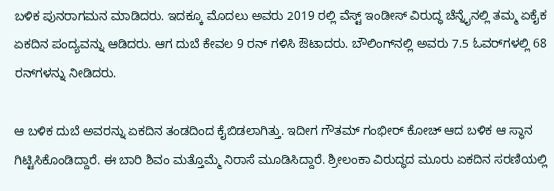ಬಳಿಕ ಪುನರಾಗಮನ ಮಾಡಿದರು. ಇದಕ್ಕೂ ಮೊದಲು ಅವರು 2019 ರಲ್ಲಿ ವೆಸ್ಟ್ ಇಂಡೀಸ್ ವಿರುದ್ಧ ಚೆನ್ನೈನಲ್ಲಿ ತಮ್ಮ ಏಕೈಕ ಏಕದಿನ ಪಂದ್ಯವನ್ನು ಆಡಿದರು. ಆಗ ದುಬೆ ಕೇವಲ 9 ರನ್ ಗಳಿಸಿ ಔಟಾದರು. ಬೌಲಿಂಗ್‌ನಲ್ಲಿ ಅವರು 7.5 ಓವರ್‌ಗಳಲ್ಲಿ 68 ರನ್‌ಗಳನ್ನು ನೀಡಿದರು.

ಆ ಬಳಿಕ ದುಬೆ ಅವರನ್ನು ಏಕದಿನ ತಂಡದಿಂದ ಕೈಬಿಡಲಾಗಿತ್ತು. ಇದೀಗ ಗೌತಮ್ ಗಂಭೀರ್ ಕೋಚ್ ಆದ ಬಳಿಕ ಆ ಸ್ಥಾನ ಗಿಟ್ಟಿಸಿಕೊಂಡಿದ್ದಾರೆ. ಈ ಬಾರಿ ಶಿವಂ ಮತ್ತೊಮ್ಮೆ ನಿರಾಸೆ ಮೂಡಿಸಿದ್ದಾರೆ. ಶ್ರೀಲಂಕಾ ವಿರುದ್ಧದ ಮೂರು ಏಕದಿನ ಸರಣಿಯಲ್ಲಿ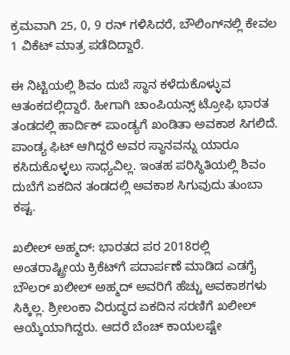ಕ್ರಮವಾಗಿ 25, 0, 9 ರನ್ ಗಳಿಸಿದರೆ, ಬೌಲಿಂಗ್‌ನಲ್ಲಿ ಕೇವಲ 1 ವಿಕೆಟ್‌ ಮಾತ್ರ ಪಡೆದಿದ್ದಾರೆ.

ಈ ನಿಟ್ಟಿಯಲ್ಲಿ ಶಿವಂ ದುಬೆ ಸ್ಥಾನ ಕಳೆದುಕೊಳ್ಳುವ ಆತಂಕದಲ್ಲಿದ್ದಾರೆ. ಹೀಗಾಗಿ ಚಾಂಪಿಯನ್ಸ್ ಟ್ರೋಫಿ ಭಾರತ ತಂಡದಲ್ಲಿ ಹಾರ್ದಿಕ್ ಪಾಂಡ್ಯಗೆ ಖಂಡಿತಾ ಅವಕಾಶ ಸಿಗಲಿದೆ. ಪಾಂಡ್ಯ ಫಿಟ್ ಆಗಿದ್ದರೆ ಅವರ ಸ್ಥಾನವನ್ನು ಯಾರೂ ಕಸಿದುಕೊಳ್ಳಲು ಸಾಧ್ಯವಿಲ್ಲ. ಇಂತಹ ಪರಿಸ್ಥಿತಿಯಲ್ಲಿ ಶಿವಂ ದುಬೆಗೆ ಏಕದಿನ ತಂಡದಲ್ಲಿ ಅವಕಾಶ ಸಿಗುವುದು ತುಂಬಾ ಕಷ್ಟ.

ಖಲೀಲ್ ಅಹ್ಮದ್: ಭಾರತದ ಪರ 2018ರಲ್ಲಿ ಅಂತರಾಷ್ಟ್ರೀಯ ಕ್ರಿಕೆಟ್‌ಗೆ ಪದಾರ್ಪಣೆ ಮಾಡಿದ ಎಡಗೈ ಬೌಲರ್ ಖಲೀಲ್ ಅಹ್ಮದ್ ಅವರಿಗೆ ಹೆಚ್ಚು ಅವಕಾಶಗಳು ಸಿಕ್ಕಿಲ್ಲ. ಶ್ರೀಲಂಕಾ ವಿರುದ್ಧದ ಏಕದಿನ ಸರಣಿಗೆ ಖಲೀಲ್ ಆಯ್ಕೆಯಾಗಿದ್ದರು. ಆದರೆ ಬೆಂಚ್ ಕಾಯಲಷ್ಟೇ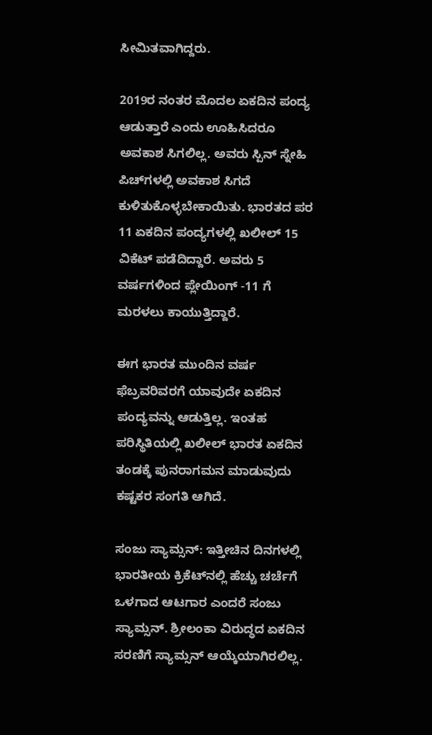ಸೀಮಿತವಾಗಿದ್ದರು.

2019ರ ನಂತರ ಮೊದಲ ಏಕದಿನ ಪಂದ್ಯ ಆಡುತ್ತಾರೆ ಎಂದು ಊಹಿಸಿದರೂ ಅವಕಾಶ ಸಿಗಲಿಲ್ಲ. ಅವರು ಸ್ಪಿನ್ ಸ್ನೇಹಿ ಪಿಚ್‌ಗಳಲ್ಲಿ ಅವಕಾಶ ಸಿಗದೆ ಕುಳಿತುಕೊಳ್ಳಬೇಕಾಯಿತು. ಭಾರತದ ಪರ 11 ಏಕದಿನ ಪಂದ್ಯಗಳಲ್ಲಿ ಖಲೀಲ್ 15 ವಿಕೆಟ್ ಪಡೆದಿದ್ದಾರೆ. ಅವರು 5 ವರ್ಷಗಳಿಂದ ಪ್ಲೇಯಿಂಗ್ -11 ಗೆ ಮರಳಲು ಕಾಯುತ್ತಿದ್ದಾರೆ.

ಈಗ ಭಾರತ ಮುಂದಿನ ವರ್ಷ ಫೆಬ್ರವರಿವರಗೆ ಯಾವುದೇ ಏಕದಿನ ಪಂದ್ಯವನ್ನು ಆಡುತ್ತಿಲ್ಲ. ಇಂತಹ ಪರಿಸ್ಥಿತಿಯಲ್ಲಿ ಖಲೀಲ್ ಭಾರತ ಏಕದಿನ ತಂಡಕ್ಕೆ ಪುನರಾಗಮನ ಮಾಡುವುದು ಕಷ್ಟಕರ ಸಂಗತಿ ಆಗಿದೆ.

ಸಂಜು ಸ್ಯಾಮ್ಸನ್: ಇತ್ತೀಚಿನ ದಿನಗಳಲ್ಲಿ ಭಾರತೀಯ ಕ್ರಿಕೆಟ್‌ನಲ್ಲಿ ಹೆಚ್ಚು ಚರ್ಚೆಗೆ ಒಳಗಾದ ಆಟಗಾರ ಎಂದರೆ ಸಂಜು ಸ್ಯಾಮ್ಸನ್. ಶ್ರೀಲಂಕಾ ವಿರುದ್ಧದ ಏಕದಿನ ಸರಣಿಗೆ ಸ್ಯಾಮ್ಸನ್ ಆಯ್ಕೆಯಾಗಿರಲಿಲ್ಲ.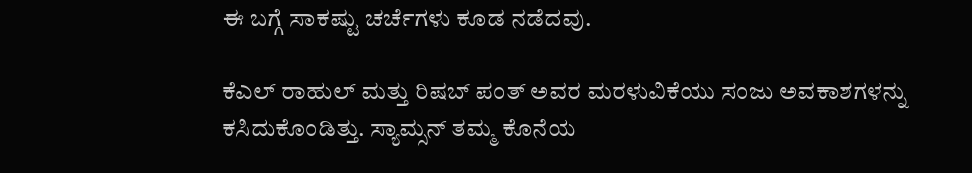ಈ ಬಗ್ಗೆ ಸಾಕಷ್ಟು ಚರ್ಚೆಗಳು ಕೂಡ ನಡೆದವು.

ಕೆಎಲ್ ರಾಹುಲ್ ಮತ್ತು ರಿಷಬ್ ಪಂತ್ ಅವರ ಮರಳುವಿಕೆಯು ಸಂಜು ಅವಕಾಶಗಳನ್ನು ಕಸಿದುಕೊಂಡಿತ್ತು. ಸ್ಯಾಮ್ಸನ್ ತಮ್ಮ ಕೊನೆಯ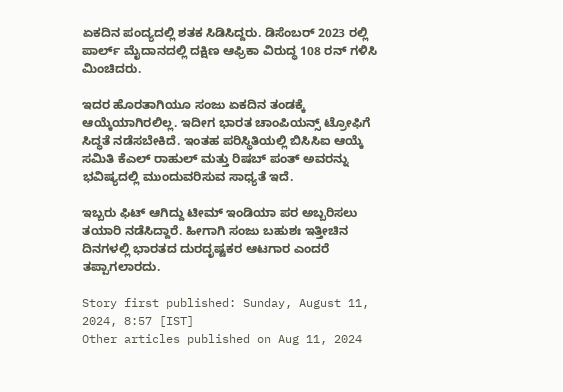ಏಕದಿನ ಪಂದ್ಯದಲ್ಲಿ ಶತಕ ಸಿಡಿಸಿದ್ದರು. ಡಿಸೆಂಬರ್ 2023 ರಲ್ಲಿ ಪಾರ್ಲ್ ಮೈದಾನದಲ್ಲಿ ದಕ್ಷಿಣ ಆಫ್ರಿಕಾ ವಿರುದ್ಧ 108 ರನ್ ಗಳಿಸಿ ಮಿಂಚಿದರು.

ಇದರ ಹೊರತಾಗಿಯೂ ಸಂಜು ಏಕದಿನ ತಂಡಕ್ಕೆ ಆಯ್ಕೆಯಾಗಿರಲಿಲ್ಲ. ಇದೀಗ ಭಾರತ ಚಾಂಪಿಯನ್ಸ್ ಟ್ರೋಫಿಗೆ ಸಿದ್ಧತೆ ನಡೆಸಬೇಕಿದೆ. ಇಂತಹ ಪರಿಸ್ಥಿತಿಯಲ್ಲಿ ಬಿಸಿಸಿಐ ಆಯ್ಕೆ ಸಮಿತಿ ಕೆಎಲ್ ರಾಹುಲ್ ಮತ್ತು ರಿಷಬ್ ಪಂತ್ ಅವರನ್ನು ಭವಿಷ್ಯದಲ್ಲಿ ಮುಂದುವರಿಸುವ ಸಾಧ್ಯತೆ ಇದೆ.

ಇಬ್ಬರು ಫಿಟ್ ಆಗಿದ್ದು ಟೀಮ್ ಇಂಡಿಯಾ ಪರ ಅಬ್ಬರಿಸಲು ತಯಾರಿ ನಡೆಸಿದ್ದಾರೆ. ಹೀಗಾಗಿ ಸಂಜು ಬಹುಶಃ ಇತ್ತೀಚಿನ ದಿನಗಳಲ್ಲಿ ಭಾರತದ ದುರದೃಷ್ಟಕರ ಆಟಗಾರ ಎಂದರೆ ತಪ್ಪಾಗಲಾರದು.

Story first published: Sunday, August 11, 2024, 8:57 [IST]
Other articles published on Aug 11, 2024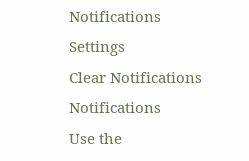Notifications
Settings
Clear Notifications
Notifications
Use the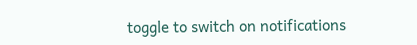toggle to switch on notifications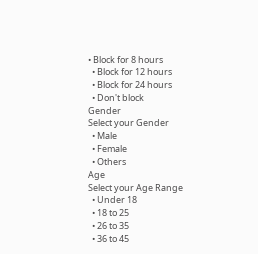• Block for 8 hours
  • Block for 12 hours
  • Block for 24 hours
  • Don't block
Gender
Select your Gender
  • Male
  • Female
  • Others
Age
Select your Age Range
  • Under 18
  • 18 to 25
  • 26 to 35
  • 36 to 45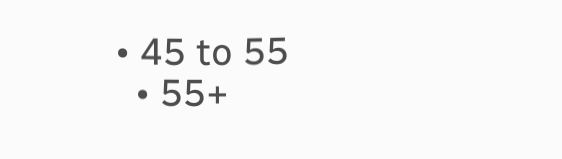• 45 to 55
  • 55+